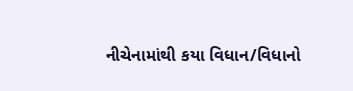નીચેનામાંથી કયા વિધાન/વિધાનો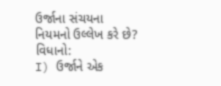ઉર્જાના સંચયના નિયમનો ઉલ્લેખ કરે છે?
વિધાનો:
I) ઉર્જાને એક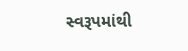સ્વરૂપમાંથી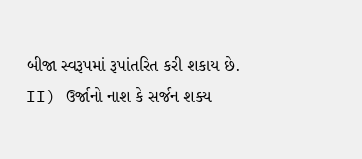બીજા સ્વરૂપમાં રૂપાંતરિત કરી શકાય છે.
II) ઉર્જાનો નાશ કે સર્જન શક્ય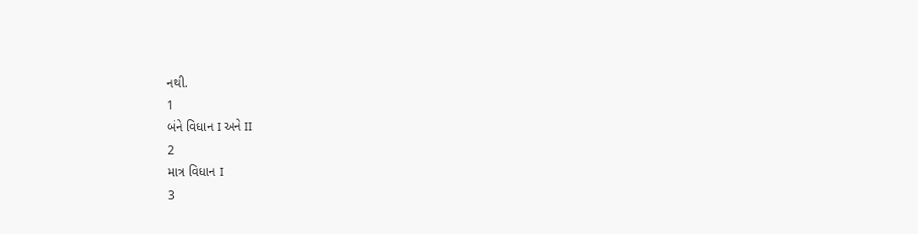નથી.
1
બંને વિધાન I અને II
2
માત્ર વિધાન I
3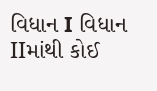વિધાન I વિધાન IIમાંથી કોઈ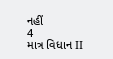નહીં
4
માત્ર વિધાન II